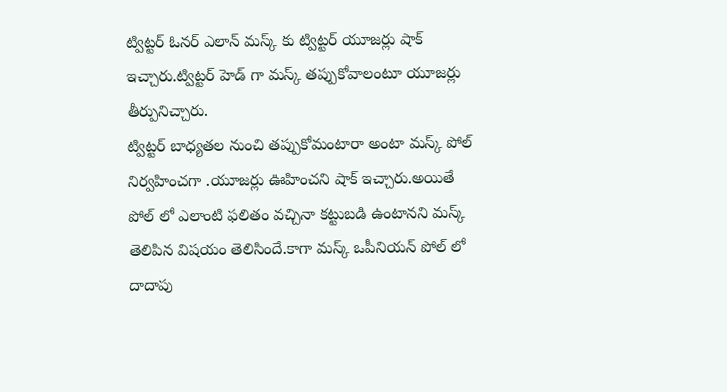ట్విట్టర్ ఓనర్ ఎలాన్ మస్క్ కు ట్విట్టర్ యూజర్లు షాక్ ఇచ్చారు.ట్విట్టర్ హెడ్ గా మస్క్ తప్పుకోవాలంటూ యూజర్లు తీర్పునిచ్చారు.
ట్విట్టర్ బాధ్యతల నుంచి తప్పుకోమంటారా అంటా మస్క్ పోల్ నిర్వహించగా .యూజర్లు ఊహించని షాక్ ఇచ్చారు.అయితే పోల్ లో ఎలాంటి ఫలితం వచ్చినా కట్టుబడి ఉంటానని మస్క్ తెలిపిన విషయం తెలిసిందే.కాగా మస్క్ ఒపీనియన్ పోల్ లో దాదాపు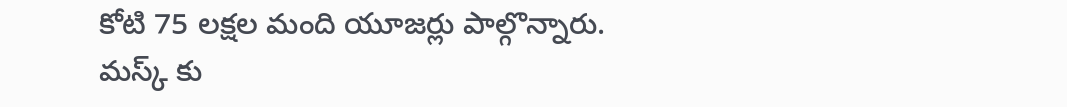కోటి 75 లక్షల మంది యూజర్లు పాల్గొన్నారు.
మస్క్ కు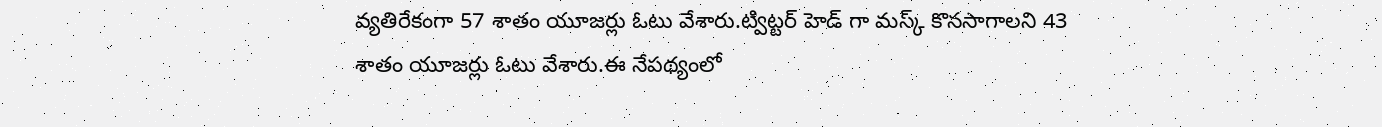వ్యతిరేకంగా 57 శాతం యూజర్లు ఓటు వేశారు.ట్విట్టర్ హెడ్ గా మస్క్ కొనసాగాలని 43 శాతం యూజర్లు ఓటు వేశారు.ఈ నేపథ్యంలో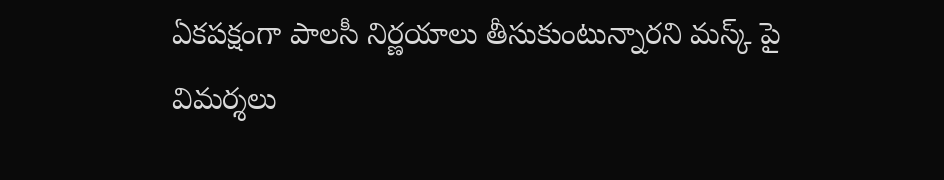ఏకపక్షంగా పాలసీ నిర్ణయాలు తీసుకుంటున్నారని మస్క్ పై విమర్శలు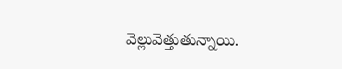వెల్లువెత్తుతున్నాయి.